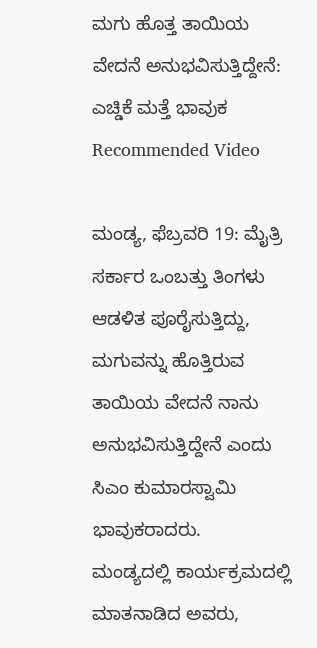ಮಗು ಹೊತ್ತ ತಾಯಿಯ ವೇದನೆ ಅನುಭವಿಸುತ್ತಿದ್ದೇನೆ: ಎಚ್ಡಿಕೆ ಮತ್ತೆ ಭಾವುಕ
Recommended Video

ಮಂಡ್ಯ, ಫೆಬ್ರವರಿ 19: ಮೈತ್ರಿ ಸರ್ಕಾರ ಒಂಬತ್ತು ತಿಂಗಳು ಆಡಳಿತ ಪೂರೈಸುತ್ತಿದ್ದು, ಮಗುವನ್ನು ಹೊತ್ತಿರುವ ತಾಯಿಯ ವೇದನೆ ನಾನು ಅನುಭವಿಸುತ್ತಿದ್ದೇನೆ ಎಂದು ಸಿಎಂ ಕುಮಾರಸ್ವಾಮಿ ಭಾವುಕರಾದರು.
ಮಂಡ್ಯದಲ್ಲಿ ಕಾರ್ಯಕ್ರಮದಲ್ಲಿ ಮಾತನಾಡಿದ ಅವರು,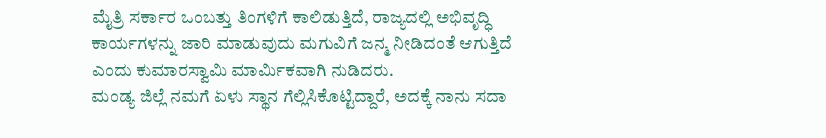ಮೈತ್ರಿ ಸರ್ಕಾರ ಒಂಬತ್ತು ತಿಂಗಳಿಗೆ ಕಾಲಿಡುತ್ತಿದೆ, ರಾಜ್ಯದಲ್ಲಿ ಅಭಿವೃದ್ಧಿ ಕಾರ್ಯಗಳನ್ನು ಜಾರಿ ಮಾಡುವುದು ಮಗುವಿಗೆ ಜನ್ಮ ನೀಡಿದಂತೆ ಆಗುತ್ತಿದೆ ಎಂದು ಕುಮಾರಸ್ವಾಮಿ ಮಾರ್ಮಿಕವಾಗಿ ನುಡಿದರು.
ಮಂಡ್ಯ ಜಿಲ್ಲೆ ನಮಗೆ ಏಳು ಸ್ಥಾನ ಗೆಲ್ಲಿಸಿಕೊಟ್ಟಿದ್ದಾರೆ, ಅದಕ್ಕೆ ನಾನು ಸದಾ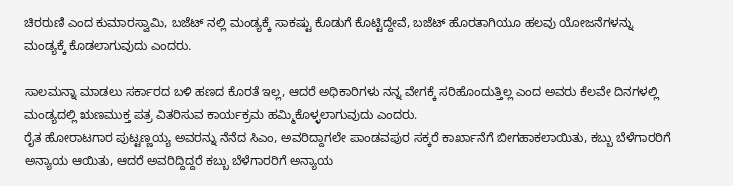ಚಿರರುಣಿ ಎಂದ ಕುಮಾರಸ್ವಾಮಿ, ಬಜೆಟ್ ನಲ್ಲಿ ಮಂಡ್ಯಕ್ಕೆ ಸಾಕಷ್ಟು ಕೊಡುಗೆ ಕೊಟ್ಟಿದ್ದೇವೆ, ಬಜೆಟ್ ಹೊರತಾಗಿಯೂ ಹಲವು ಯೋಜನೆಗಳನ್ನು ಮಂಡ್ಯಕ್ಕೆ ಕೊಡಲಾಗುವುದು ಎಂದರು.

ಸಾಲಮನ್ನಾ ಮಾಡಲು ಸರ್ಕಾರದ ಬಳಿ ಹಣದ ಕೊರತೆ ಇಲ್ಲ, ಆದರೆ ಅಧಿಕಾರಿಗಳು ನನ್ನ ವೇಗಕ್ಕೆ ಸರಿಹೊಂದುತ್ತಿಲ್ಲ ಎಂದ ಅವರು ಕೆಲವೇ ದಿನಗಳಲ್ಲಿ ಮಂಡ್ಯದಲ್ಲಿ ಋಣಮುಕ್ತ ಪತ್ರ ವಿತರಿಸುವ ಕಾರ್ಯಕ್ರಮ ಹಮ್ಮಿಕೊಳ್ಳಲಾಗುವುದು ಎಂದರು.
ರೈತ ಹೋರಾಟಗಾರ ಪುಟ್ಟಣ್ಣಯ್ಯ ಅವರನ್ನು ನೆನೆದ ಸಿಎಂ, ಅವರಿದ್ದಾಗಲೇ ಪಾಂಡವಪುರ ಸಕ್ಕರೆ ಕಾರ್ಖಾನೆಗೆ ಬೀಗಹಾಕಲಾಯಿತು, ಕಬ್ಬು ಬೆಳೆಗಾರರಿಗೆ ಅನ್ಯಾಯ ಆಯಿತು, ಆದರೆ ಅವರಿದ್ದಿದ್ದರೆ ಕಬ್ಬು ಬೆಳೆಗಾರರಿಗೆ ಅನ್ಯಾಯ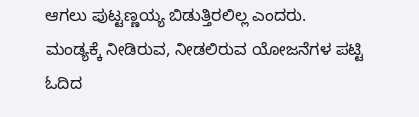ಆಗಲು ಪುಟ್ಟಣ್ಣಯ್ಯ ಬಿಡುತ್ತಿರಲಿಲ್ಲ ಎಂದರು.
ಮಂಡ್ಯಕ್ಕೆ ನೀಡಿರುವ, ನೀಡಲಿರುವ ಯೋಜನೆಗಳ ಪಟ್ಟಿ ಓದಿದ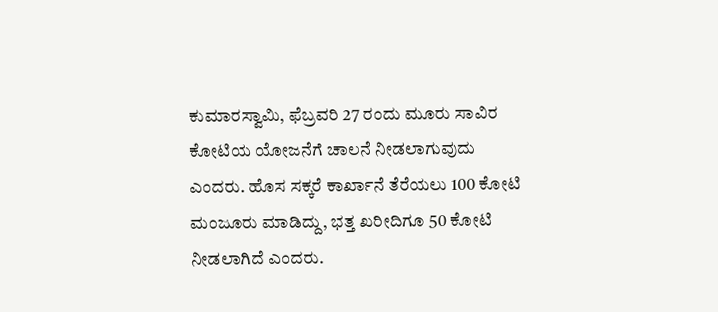ಕುಮಾರಸ್ವಾಮಿ, ಫೆಬ್ರವರಿ 27 ರಂದು ಮೂರು ಸಾವಿರ ಕೋಟಿಯ ಯೋಜನೆಗೆ ಚಾಲನೆ ನೀಡಲಾಗುವುದು ಎಂದರು. ಹೊಸ ಸಕ್ಕರೆ ಕಾರ್ಖಾನೆ ತೆರೆಯಲು 100 ಕೋಟಿ ಮಂಜೂರು ಮಾಡಿದ್ದು, ಭತ್ತ ಖರೀದಿಗೂ 50 ಕೋಟಿ ನೀಡಲಾಗಿದೆ ಎಂದರು.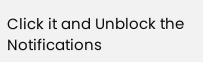Click it and Unblock the Notifications